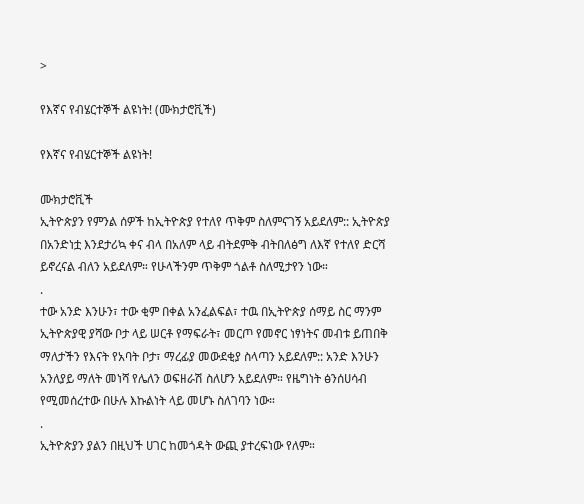>

የእኛና የብሄርተኞች ልዩነት! (ሙክታሮቪች)

የእኛና የብሄርተኞች ልዩነት!

ሙክታሮቪች
ኢትዮጵያን የምንል ሰዎች ከኢትዮጵያ የተለየ ጥቅም ስለምናገኝ አይደለም:: ኢትዮጵያ በአንድነቷ እንደታሪኳ ቀና ብላ በአለም ላይ ብትደምቅ ብትበለፅግ ለእኛ የተለየ ድርሻ ይኖረናል ብለን አይደለም። የሁላችንም ጥቅም ጎልቶ ስለሚታየን ነው።
.
ተው አንድ እንሁን፣ ተው ቂም በቀል አንፈልፍል፣ ተዉ በኢትዮጵያ ሰማይ ስር ማንም ኢትዮጵያዊ ያሻው ቦታ ላይ ሠርቶ የማፍራት፣ መርጦ የመኖር ነፃነትና መብቱ ይጠበቅ ማለታችን የእናት የአባት ቦታ፣ ማረፊያ መውደቂያ ስላጣን አይደለም:: አንድ እንሁን አንለያይ ማለት መነሻ የሌለን ወፍዘራሽ ስለሆን አይደለም። የዜግነት ፅንሰሀሳብ የሚመሰረተው በሁሉ እኩልነት ላይ መሆኑ ስለገባን ነው።
.
ኢትዮጵያን ያልን በዚህች ሀገር ከመጎዳት ውጪ ያተረፍነው የለም።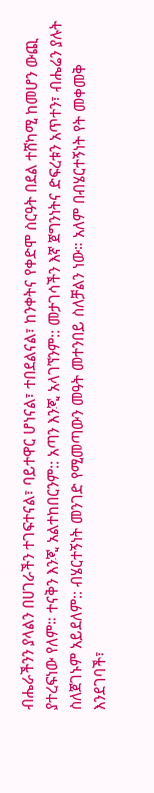ብሔራችንን ያላልን በሀገራችን ተገፍተናል፣ ባይተዋር ሆነናል፣ ተበደልናል፣ ከንቀትና የቀድሞ ስርዓት በደል ተሸካሚ ከመሆን ውጪ ያተረፍነው የለም። ተናቅን እንጂ አልተከበርንም:: አጣን እንጂ አላገኘንም:: መታገሳችን እኛ ጀግንነትና ድፍረቱን አጥተን፣ ብሔሬን ያሉት ስለጀገኑም አይደለም:: ብሄርተኝነት መንገድ የሚመጣውን መዓት መተንበይ ስለቻልን ነው። አለም በብሄርተኝነት የት መቀመቅ እንደገባች፣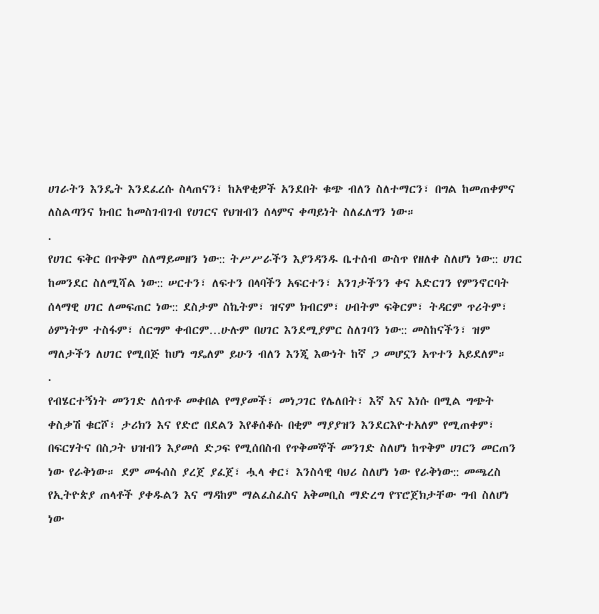ሀገራትን እንዴት እንደፈረሱ ስላጠናን፣ ከአዋቂዎች አንደበት ቁጭ ብለን ስለተማርን፣ በግል ከመጠቀምና ለስልጣንና ክብር ከመስገብገብ የሀገርና የህዝብን ሰላምና ቀጣይነት ስለፈለግን ነው።
.
የሀገር ፍቅር በጥቅም ስለማይመዘን ነው:: ትሥሥራችን እያንዳንዱ ቤተሰብ ውስጥ የዘለቀ ስለሆነ ነው:: ሀገር ከመንደር ስለሚሻል ነው:: ሠርተን፣ ለፍተን በላባችን አፍርተን፣ አንገታችንን ቀና አድርገን የምንኖርባት ሰላማዊ ሀገር ለመፍጠር ነው:: ደስታም ስኬትም፣ ዝናም ክብርም፣ ሀብትም ፍቅርም፣ ትዳርም ጥሪትም፣ ዕምነትም ተስፋም፣ ሰርግም ቀብርም…ሁሉም በሀገር እንደሚያምር ስለገባን ነው:: መስከናችን፣ ዝም ማለታችን ለሀገር የሚበጅ ከሆነ ግዴለም ይሁን ብለን እንጂ እውነት ከኛ ጋ መሆኗን አጥተን አይደለም።
.
የብሄርተኝነት መንገድ ለሰጥቶ መቀበል የማያመች፣ መነጋገር የሌለበት፣ እኛ እና እነሱ በሚል ግጭት ቀስቃሽ ቁርሾ፣ ታሪክን እና የድሮ በደልን እየቆሰቆሱ በቂም ማያያዝን እንደርእዮተአለም የሚጠቀም፣ በፍርሃትና በስጋት ህዝብን እያመሰ ድጋፍ የሚሰበስብ የጥቅመኞች መንገድ ስለሆነ ከጥቅም ሀገርን መርጠን ነው የራቅነው። ደም መፋሰስ ያረጀ ያፈጀ፣ ሗላ ቀር፣ እንስሳዊ ባህሪ ስለሆነ ነው የራቅነው:: መጫረስ የኢትዮጵያ ጠላቶች ያቀዱልን እና ማዳከም ማልፈስፈስና አቅመቢስ ማድረግ የፕሮጀክታቸው ግብ ስለሆነ ነው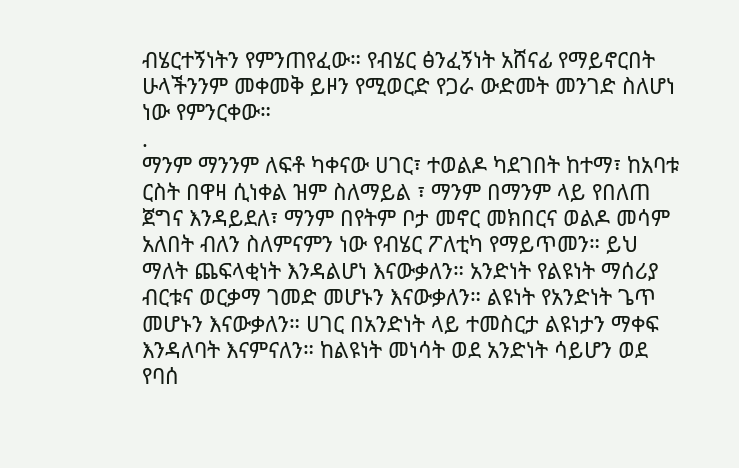ብሄርተኝነትን የምንጠየፈው። የብሄር ፅንፈኝነት አሸናፊ የማይኖርበት ሁላችንንም መቀመቅ ይዞን የሚወርድ የጋራ ውድመት መንገድ ስለሆነ ነው የምንርቀው።
.
ማንም ማንንም ለፍቶ ካቀናው ሀገር፣ ተወልዶ ካደገበት ከተማ፣ ከአባቱ ርስት በዋዛ ሲነቀል ዝም ስለማይል ፣ ማንም በማንም ላይ የበለጠ ጀግና እንዳይደለ፣ ማንም በየትም ቦታ መኖር መክበርና ወልዶ መሳም አለበት ብለን ስለምናምን ነው የብሄር ፖለቲካ የማይጥመን። ይህ ማለት ጨፍላቂነት እንዳልሆነ እናውቃለን። አንድነት የልዩነት ማሰሪያ ብርቱና ወርቃማ ገመድ መሆኑን እናውቃለን። ልዩነት የአንድነት ጌጥ መሆኑን እናውቃለን። ሀገር በአንድነት ላይ ተመስርታ ልዩነታን ማቀፍ እንዳለባት እናምናለን። ከልዩነት መነሳት ወደ አንድነት ሳይሆን ወደ የባሰ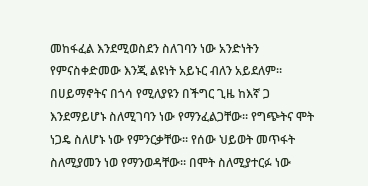መከፋፈል እንደሚወስደን ስለገባን ነው አንድነትን የምናስቀድመው እንጂ ልዩነት አይኑር ብለን አይደለም።
በሀይማኖትና በጎሳ የሚለያዩን በችግር ጊዜ ከእኛ ጋ እንደማይሆኑ ስለሚገባን ነው የማንፈልጋቸው። የግጭትና ሞት ነጋዴ ስለሆኑ ነው የምንርቃቸው። የሰው ህይወት መጥፋት ስለሚያመን ነወ የማንወዳቸው። በሞት ስለሚያተርፉ ነው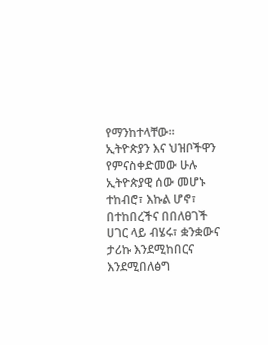የማንከተላቸው።
ኢትዮጵያን እና ህዝቦችዋን የምናስቀድመው ሁሉ ኢትዮጵያዊ ሰው መሆኑ ተከብሮ፣ እኩል ሆኖ፣ በተከበረችና በበለፀገች ሀገር ላይ ብሄሩ፣ ቋንቋውና ታሪኩ እንደሚከበርና እንደሚበለፅግ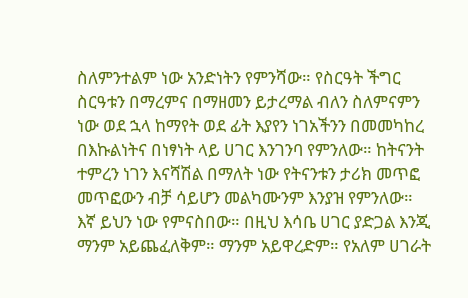ስለምንተልም ነው አንድነትን የምንሻው። የስርዓት ችግር ስርዓቱን በማረምና በማዘመን ይታረማል ብለን ስለምናምን ነው ወደ ኋላ ከማየት ወደ ፊት እያየን ነገአችንን በመመካከረ
በእኩልነትና በነፃነት ላይ ሀገር እንገንባ የምንለው። ከትናንት ተምረን ነገን እናሻሽል በማለት ነው የትናንቱን ታሪክ መጥፎ መጥፎውን ብቻ ሳይሆን መልካሙንም እንያዝ የምንለው።
እኛ ይህን ነው የምናስበው። በዚህ እሳቤ ሀገር ያድጋል እንጂ ማንም አይጨፈለቅም። ማንም አይዋረድም። የአለም ሀገራት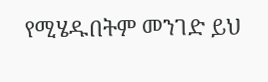የሚሄዱበትም መንገድ ይህ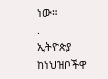ነው።
.
ኢትዮጵያ ከነህዝቦችዋ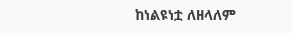ከነልዩነቷ ለዘላለም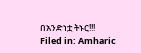በአንድነቷ ትኑር!!!
Filed in: Amharic